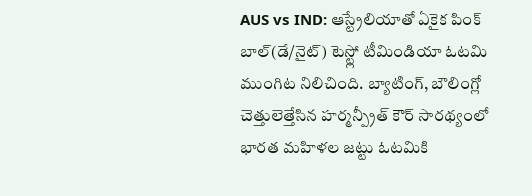AUS vs IND: ఆస్ట్రేలియాతో ఏకైక పింక్ బాల్(డే/నైట్) టెస్ట్లో టీమిండియా ఓటమి ముంగిట నిలిచింది. బ్యాటింగ్, బౌలింగ్లో చెత్తులెత్తేసిన హర్మన్ప్రీత్ కౌర్ సారథ్యంలో భారత మహిళల జట్టు ఓటమికి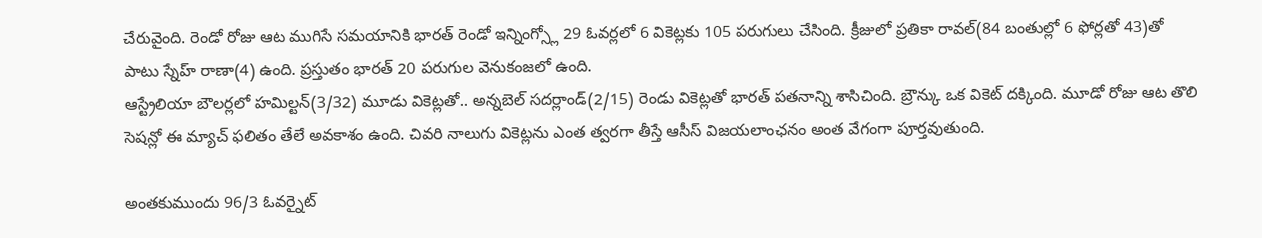చేరువైంది. రెండో రోజు ఆట ముగిసే సమయానికి భారత్ రెండో ఇన్నింగ్స్లో 29 ఓవర్లలో 6 వికెట్లకు 105 పరుగులు చేసింది. క్రీజులో ప్రతికా రావల్(84 బంతుల్లో 6 ఫోర్లతో 43)తో పాటు స్నేహ్ రాణా(4) ఉంది. ప్రస్తుతం భారత్ 20 పరుగుల వెనుకంజలో ఉంది.
ఆస్ట్రేలియా బౌలర్లలో హమిల్టన్(3/32) మూడు వికెట్లతో.. అన్నబెల్ సదర్లాండ్(2/15) రెండు వికెట్లతో భారత్ పతనాన్ని శాసిచింది. బ్రౌన్కు ఒక వికెట్ దక్కింది. మూడో రోజు ఆట తొలి సెషన్లో ఈ మ్యాచ్ ఫలితం తేలే అవకాశం ఉంది. చివరి నాలుగు వికెట్లను ఎంత త్వరగా తీస్తే ఆసీస్ విజయలాంఛనం అంత వేగంగా పూర్తవుతుంది.

అంతకుముందు 96/3 ఓవర్నైట్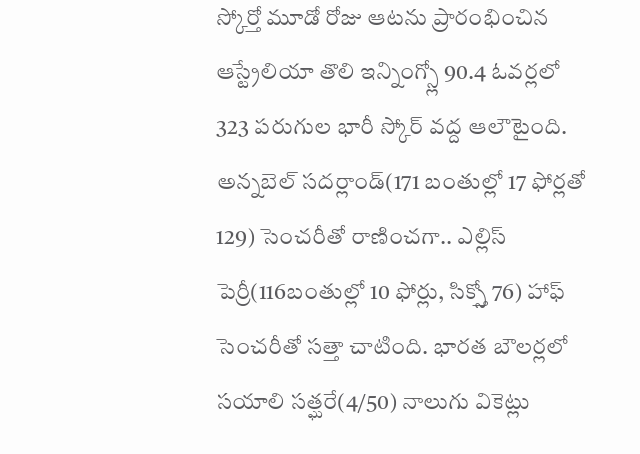స్కోర్తో మూడో రోజు ఆటను ప్రారంభించిన ఆస్ట్రేలియా తొలి ఇన్నింగ్స్లో 90.4 ఓవర్లలో 323 పరుగుల భారీ స్కోర్ వద్ద ఆలౌటైంది. అన్నబెల్ సదర్లాండ్(171 బంతుల్లో 17 ఫోర్లతో 129) సెంచరీతో రాణించగా.. ఎల్లిస్ పెర్రీ(116బంతుల్లో 10 ఫోర్లు, సిక్స్తో 76) హాఫ్ సెంచరీతో సత్తా చాటింది. భారత బౌలర్లలో సయాలి సత్ఘరే(4/50) నాలుగు వికెట్లు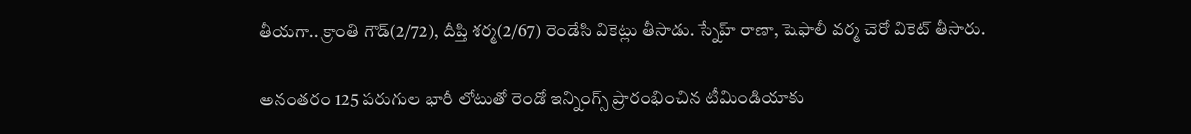తీయగా.. క్రాంతి గౌడ్(2/72), దీప్తి శర్మ(2/67) రెండేసి వికెట్లు తీసాడు. స్నేహ్ రాణా, షెఫాలీ వర్మ చెరో వికెట్ తీసారు.

అనంతరం 125 పరుగుల భారీ లోటుతో రెండో ఇన్నింగ్స్ ప్రారంభించిన టీమిండియాకు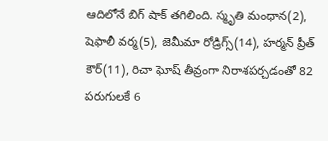ఆదిలోనే బిగ్ షాక్ తగిలింది. స్మృతి మంధాన(2), షెఫాలీ వర్మ(5), జెమీమా రోడ్రిగ్స్(14), హర్మన్ ప్రీత్ కౌర్(11), రిచా ఘోష్ తీవ్రంగా నిరాశపర్చడంతో 82 పరుగులకే 6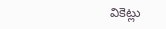వికెట్లు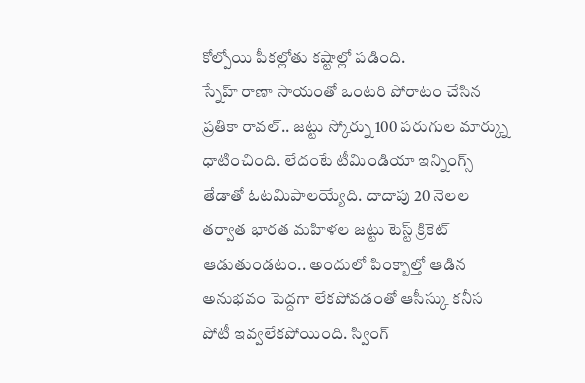కోల్పోయి పీకల్లోతు కష్టాల్లో పడింది.
స్నేహ్ రాణా సాయంతో ఒంటరి పోరాటం చేసిన ప్రతికా రావల్.. జట్టు స్కోర్ను 100 పరుగుల మార్క్ను ధాటించింది. లేదంటే టీమిండియా ఇన్నింగ్స్ తేడాతో ఓటమిపాలయ్యేది. దాదాపు 20 నెలల తర్వాత భారత మహిళల జట్టు టెస్ట్ క్రికెట్ ఆడుతుండటం.. అందులో పింక్బాల్తో ఆడిన అనుభవం పెద్దగా లేకపోవడంతో ఆసీస్కు కనీస పోటీ ఇవ్వలేకపోయింది. స్వింగ్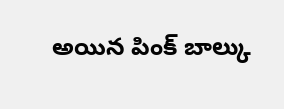అయిన పింక్ బాల్కు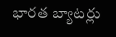భారత బ్యాటర్లు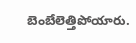బెంబేలెత్తిపోయారు.